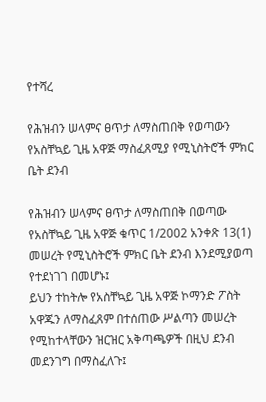የተሻረ

የሕዝብን ሠላምና ፀጥታ ለማስጠበቅ የወጣውን የአስቸኳይ ጊዜ አዋጅ ማስፈጸሚያ የሚኒስትሮች ምክር ቤት ደንብ

የሕዝብን ሠላምና ፀጥታ ለማስጠበቅ በወጣው የአስቸኳይ ጊዜ አዋጅ ቁጥር 1/2002 አንቀጽ 13(1) መሠረት የሚኒስትሮች ምክር ቤት ደንብ እንደሚያወጣ የተደነገገ በመሆኑ፤
ይህን ተከትሎ የአስቸኳይ ጊዜ አዋጅ ኮማንድ ፖስት አዋጁን ለማስፈጸም በተሰጠው ሥልጣን መሠረት የሚከተላቸውን ዝርዝር አቅጣጫዎች በዚህ ደንብ መደንገግ በማስፈለጉ፤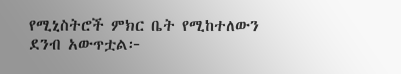የሚኒስትሮች ምክር ቤት የሚከተለውን ደንብ አውጥቷል፦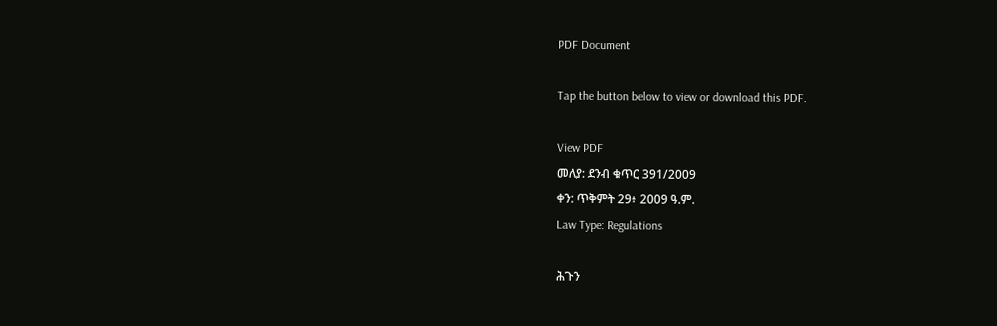PDF Document

Tap the button below to view or download this PDF.

View PDF
መለያ: ደንብ ቁጥር 391/2009
ቀን: ጥቅምት 29፥ 2009 ዓ.ም.
Law Type: Regulations

ሕጉን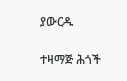ያውርዱ

ተዛማጅ ሕጎች